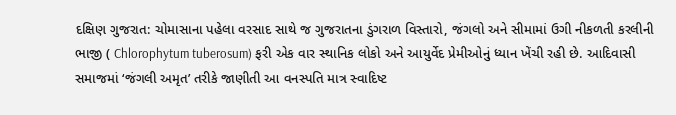દક્ષિણ ગુજરાત: ચોમાસાના પહેલા વરસાદ સાથે જ ગુજરાતના ડુંગરાળ વિસ્તારો, જંગલો અને સીમામાં ઉગી નીકળતી કરલીની ભાજી ( Chlorophytum tuberosum) ફરી એક વાર સ્થાનિક લોકો અને આયુર્વેદ પ્રેમીઓનું ધ્યાન ખેંચી રહી છે. આદિવાસી સમાજમાં ‘જંગલી અમૃત’ તરીકે જાણીતી આ વનસ્પતિ માત્ર સ્વાદિષ્ટ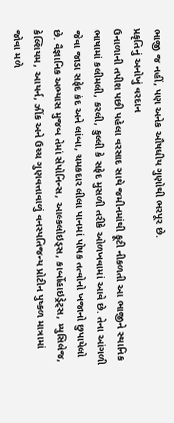ભાજી જ નહીં, પણ અનેક ઔષધીય ગુણોથી ભરપૂર છે.
પ્રકૃતિનું અનોખું વરદાન
ઉનાળાની તપીશ પછી પહેલા વરસાદ સાથે જમીનમાંથી ફૂટી નીકળતી આ ભાજીને સ્થાનિક ભાષામાં કલીમલી, કરલી, કુલ્લી કે સફેદ મુસળી તરીકે ઓળખવામાં આવે છે. તેના આંગળી જેવા જાડા સફેદ કંદ અને લાંબા, ચમકદાર લીલા પાનમાં પોષક તત્વોનો ખજાનો છુપાયેલો છે. વૈજ્ઞાનિક અભ્યાસ મુજબ તેમાં સેપોનિન્સ, આલ્કલોઇડ્સ, કાર્બોહાઇડ્રેટ્સ, મ્યુસિલેજ, કેલ્શિયમ, આયર્ન, ઝીંક અને ઉચ્ચ ગુણવત્તાવાળું વનસ્પતિજન્ય પ્રોટીન પુષ્કળ માત્રામાં જોવા મળે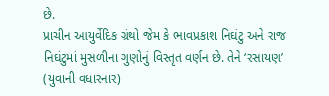છે.
પ્રાચીન આયુર્વેદિક ગ્રંથો જેમ કે ભાવપ્રકાશ નિઘંટુ અને રાજ નિઘંટુમાં મુસળીના ગુણોનું વિસ્તૃત વર્ણન છે. તેને ‘રસાયણ’ (યુવાની વધારનાર)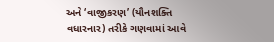અને ‘વાજીકરણ’ (યૌનશક્તિ વધારનાર) તરીકે ગણવામાં આવે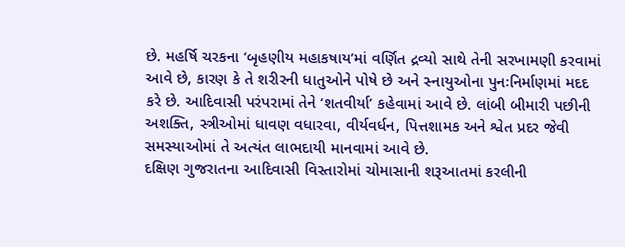છે. મહર્ષિ ચરકના ‘બૃહણીય મહાકષાય’માં વર્ણિત દ્રવ્યો સાથે તેની સરખામણી કરવામાં આવે છે, કારણ કે તે શરીરની ધાતુઓને પોષે છે અને સ્નાયુઓના પુનઃનિર્માણમાં મદદ કરે છે. આદિવાસી પરંપરામાં તેને ‘શતવીર્યા’ કહેવામાં આવે છે. લાંબી બીમારી પછીની અશક્તિ, સ્ત્રીઓમાં ધાવણ વધારવા, વીર્યવર્ધન, પિત્તશામક અને શ્વેત પ્રદર જેવી સમસ્યાઓમાં તે અત્યંત લાભદાયી માનવામાં આવે છે.
દક્ષિણ ગુજરાતના આદિવાસી વિસ્તારોમાં ચોમાસાની શરૂઆતમાં કરલીની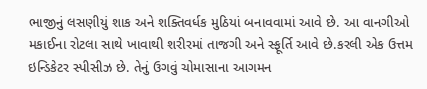ભાજીનું લસણીયું શાક અને શક્તિવર્ધક મુઠિયાં બનાવવામાં આવે છે. આ વાનગીઓ મકાઈના રોટલા સાથે ખાવાથી શરીરમાં તાજગી અને સ્ફૂર્તિ આવે છે.કરલી એક ઉત્તમ ઇન્ડિકેટર સ્પીસીઝ છે. તેનું ઉગવું ચોમાસાના આગમન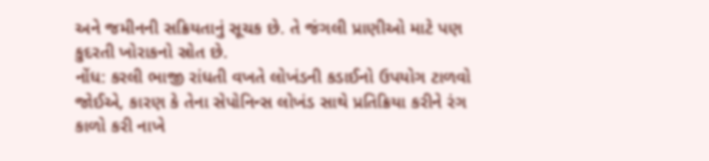અને જમીનની સક્રિયતાનું સૂચક છે. તે જંગલી પ્રાણીઓ માટે પણ કુદરતી ખોરાકનો સ્રોત છે.
નોંધ: કરલી ભાજી રાંધતી વખતે લોખંડની કડાઈનો ઉપયોગ ટાળવો જોઈએ, કારણ કે તેના સેપોનિન્સ લોખંડ સાથે પ્રતિક્રિયા કરીને રંગ કાળો કરી નાખે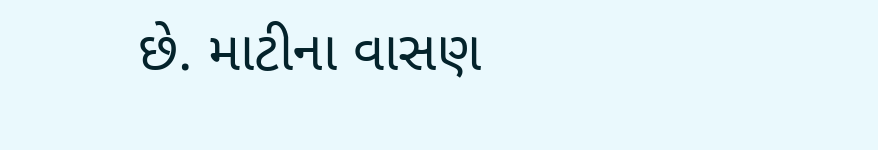છે. માટીના વાસણ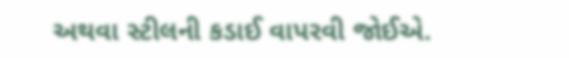અથવા સ્ટીલની કડાઈ વાપરવી જોઈએ.